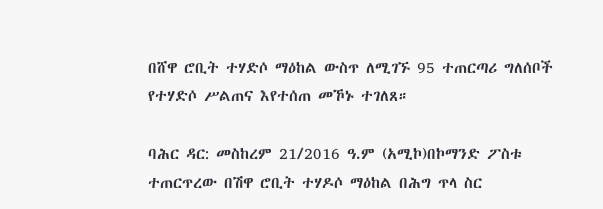በሸዋ ሮቢት ተሃድሶ ማዕከል ውስጥ ለሚገኙ 95 ተጠርጣሪ ግለሰቦች የተሃድሶ ሥልጠና እየተሰጠ መኾኑ ተገለጸ።

ባሕር ዳር: መስከረም 21/2016 ዓ.ም (አሚኮ)በኮማንድ ፖስቱ ተጠርጥረው በሽዋ ሮቢት ተሃዶሶ ማዕከል በሕግ ጥላ ስር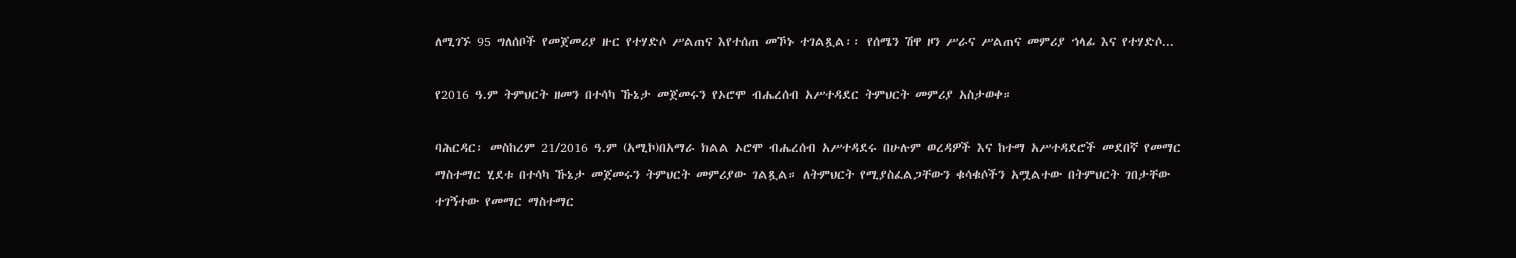ለሚገኙ 95 ግለሰቦች የመጀመሪያ ዙር የተሃድሶ ሥልጠና እየተሰጠ መኾኑ ተገልጿል፡፡ የሰሜን ሽዋ ዞን ሥራና ሥልጠና መምሪያ ኀላፊ እና የተሃድሶ...

የ2016 ዓ.ም ትምህርት ዘመን በተሳካ ኹኔታ መጀመሩን የኦሮሞ ብሔረሰብ አሥተዳደር ትምህርት መምሪያ አስታወቀ።

ባሕርዳር፡ መስከረም 21/2016 ዓ.ም (አሚኮ)በአማራ ክልል ኦሮሞ ብሔረሰብ አሥተዳደሩ በሁሉም ወረዳዎች እና ከተማ አሥተዳደሮች መደበኛ የመማር ማስተማር ሂደቱ በተሳካ ኹኔታ መጀመሩን ትምህርት መምሪያው ገልጿል። ለትምህርት የሚያስፈልጋቸውን ቁሳቁሶችን አሟልተው በትምህርት ገበታቸው ተገኝተው የመማር ማስተማር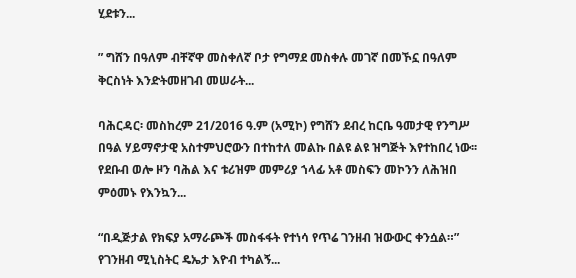ሂደቱን...

” ግሸን በዓለም ብቸኛዋ መስቀለኛ ቦታ የግማደ መስቀሉ መገኛ በመኾኗ በዓለም ቅርስነት እንድትመዘገብ መሠራት...

ባሕርዳር፡ መስከረም 21/2016 ዓ.ም (አሚኮ) የግሸን ደብረ ከርቤ ዓመታዊ የንግሥ በዓል ሃይማኖታዊ አስተምህሮውን በተከተለ መልኩ በልዩ ልዩ ዝግጅት እየተከበረ ነው፡፡ የደቡብ ወሎ ዞን ባሕል እና ቱሪዝም መምሪያ ኀላፊ አቶ መስፍን መኮንን ለሕዝበ ምዕመኑ የእንኳን...

“በዲጅታል የክፍያ አማራጮች መስፋፋት የተነሳ የጥሬ ገንዘብ ዝውውር ቀንሷል።” የገንዘብ ሚኒስትር ዴኤታ እዮብ ተካልኝ...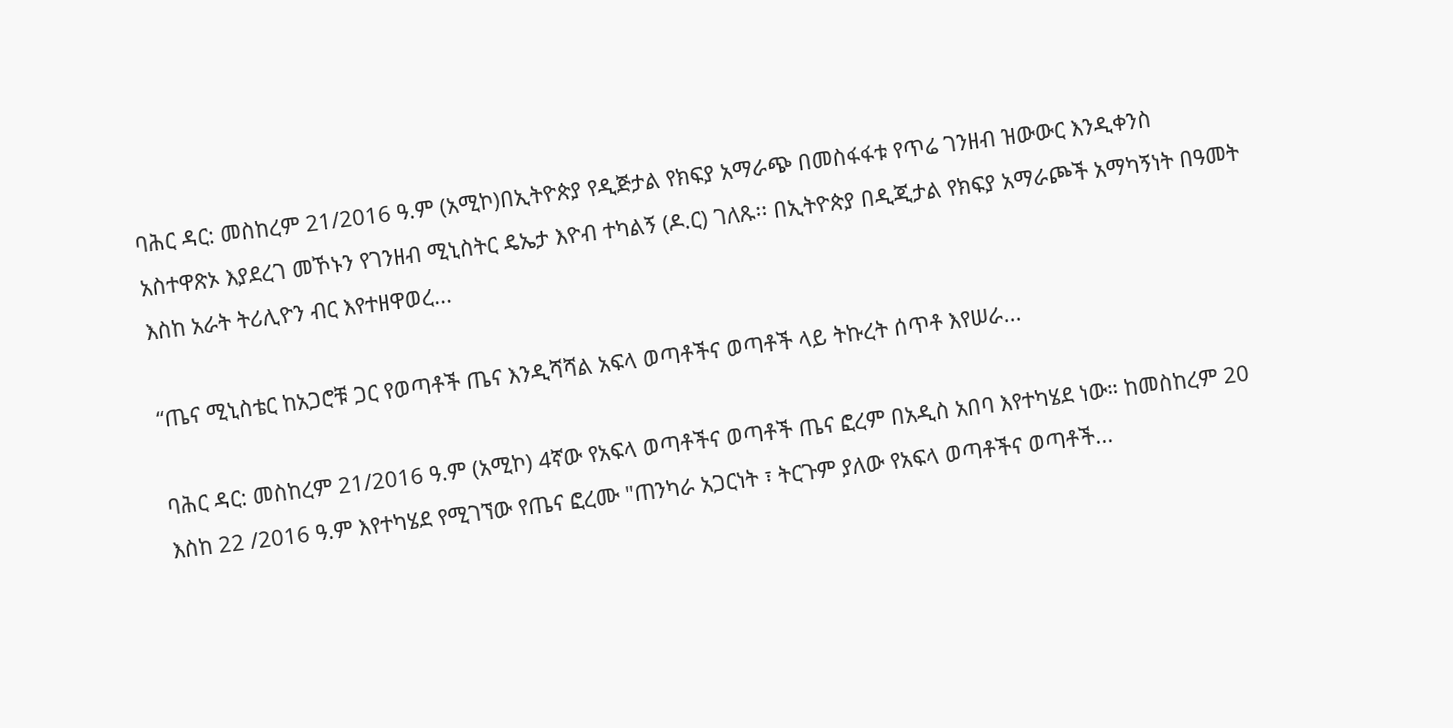ባሕር ዳር: መስከረም 21/2016 ዓ.ም (አሚኮ)በኢትዮጵያ የዲጅታል የክፍያ አማራጭ በመስፋፋቱ የጥሬ ገንዘብ ዝውውር እንዲቀንስ አስተዋጽኦ እያደረገ መኾኑን የገንዘብ ሚኒስትር ዴኤታ እዮብ ተካልኝ (ዶ.ር) ገለጹ፡፡ በኢትዮጵያ በዲጂታል የክፍያ አማራጮች አማካኝነት በዓመት እስከ አራት ትሪሊዮን ብር እየተዘዋወረ...

“ጤና ሚኒስቴር ከአጋሮቹ ጋር የወጣቶች ጤና እንዲሻሻል አፍላ ወጣቶችና ወጣቶች ላይ ትኩረት ሰጥቶ እየሠራ...

ባሕር ዳር: መስከረም 21/2016 ዓ.ም (አሚኮ) 4ኛው የአፍላ ወጣቶችና ወጣቶች ጤና ፎረም በአዲስ አበባ እየተካሄደ ነው። ከመስከረም 20 እስከ 22 /2016 ዓ.ም እየተካሄደ የሚገኘው የጤና ፎረሙ "ጠንካራ አጋርነት ፣ ትርጉም ያለው የአፍላ ወጣቶችና ወጣቶች...